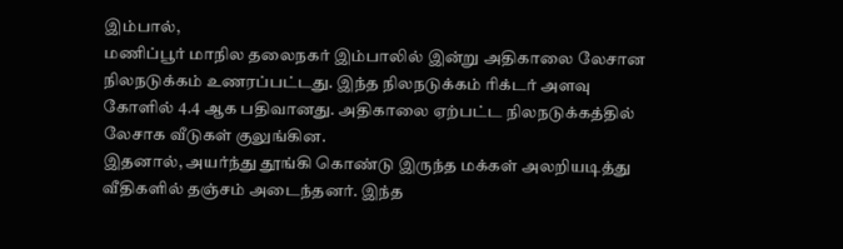இம்பால்,
மணிப்பூர் மாநில தலைநகர் இம்பாலில் இன்று அதிகாலை லேசான நிலநடுக்கம் உணரப்பட்டது. இந்த நிலநடுக்கம் ரிக்டர் அளவு கோளில் 4.4 ஆக பதிவானது. அதிகாலை ஏற்பட்ட நிலநடுக்கத்தில் லேசாக வீடுகள் குலுங்கின.
இதனால், அயர்ந்து தூங்கி கொண்டு இருந்த மக்கள் அலறியடித்து வீதிகளில் தஞ்சம் அடைந்தனர். இந்த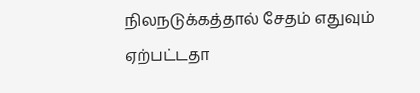நிலநடுக்கத்தால் சேதம் எதுவும் ஏற்பட்டதா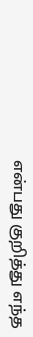என்பது குறித்து எந்த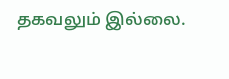தகவலும் இல்லை.